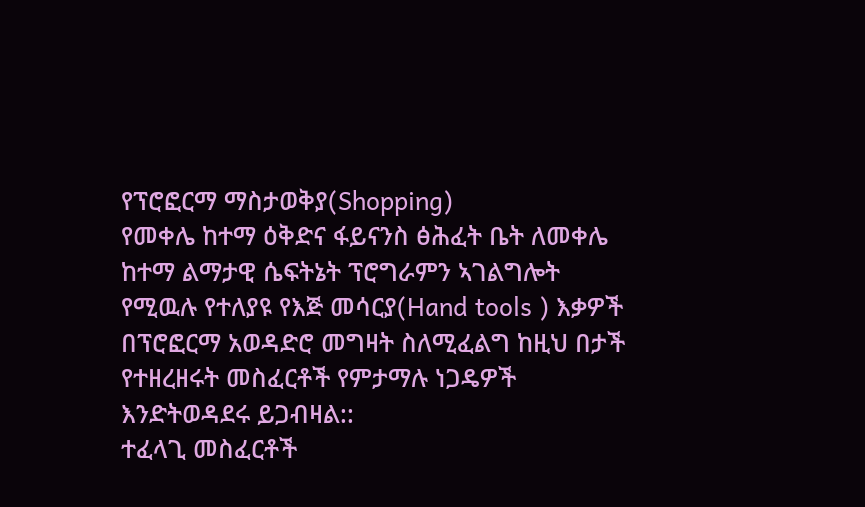የፕሮፎርማ ማስታወቅያ(Shopping)
የመቀሌ ከተማ ዕቅድና ፋይናንስ ፅሕፈት ቤት ለመቀሌ ከተማ ልማታዊ ሴፍትኔት ፕሮግራምን ኣገልግሎት የሚዉሉ የተለያዩ የእጅ መሳርያ(Hand tools ) እቃዎች በፕሮፎርማ አወዳድሮ መግዛት ስለሚፈልግ ከዚህ በታች የተዘረዘሩት መስፈርቶች የምታማሉ ነጋዴዎች እንድትወዳደሩ ይጋብዛል::
ተፈላጊ መስፈርቶች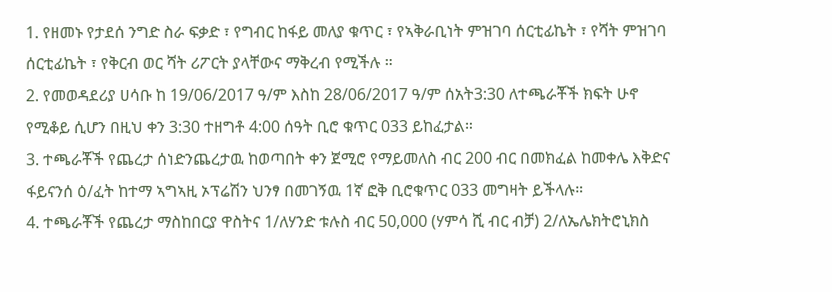1. የዘመኑ የታደሰ ንግድ ስራ ፍቃድ ፣ የግብር ከፋይ መለያ ቁጥር ፣ የኣቅራቢነት ምዝገባ ሰርቲፊኬት ፣ የሻት ምዝገባ ሰርቲፊኬት ፣ የቅርብ ወር ሻት ሪፖርት ያላቸውና ማቅረብ የሚችሉ ።
2. የመወዳደሪያ ሀሳቡ ከ 19/06/2017 ዓ/ም እስከ 28/06/2017 ዓ/ም ሰአት3:30 ለተጫራቾች ክፍት ሁኖ የሚቆይ ሲሆን በዚህ ቀን 3:30 ተዘግቶ 4:00 ሰዓት ቢሮ ቁጥር 033 ይከፈታል።
3. ተጫራቾች የጨረታ ሰነድንጨረታዉ ከወጣበት ቀን ጀሚሮ የማይመለስ ብር 200 ብር በመክፈል ከመቀሌ እቅድና ፋይናንሰ ዕ/ፈት ከተማ ኣግኣዚ ኦፕሬሽን ህንፃ በመገኝዉ 1ኛ ፎቅ ቢሮቁጥር 033 መግዛት ይችላሉ።
4. ተጫራቾች የጨረታ ማስከበርያ ዋስትና 1/ለሃንድ ቱሉስ ብር 50,000 (ሃምሳ ሺ ብር ብቻ) 2/ለኤሌክትሮኒክስ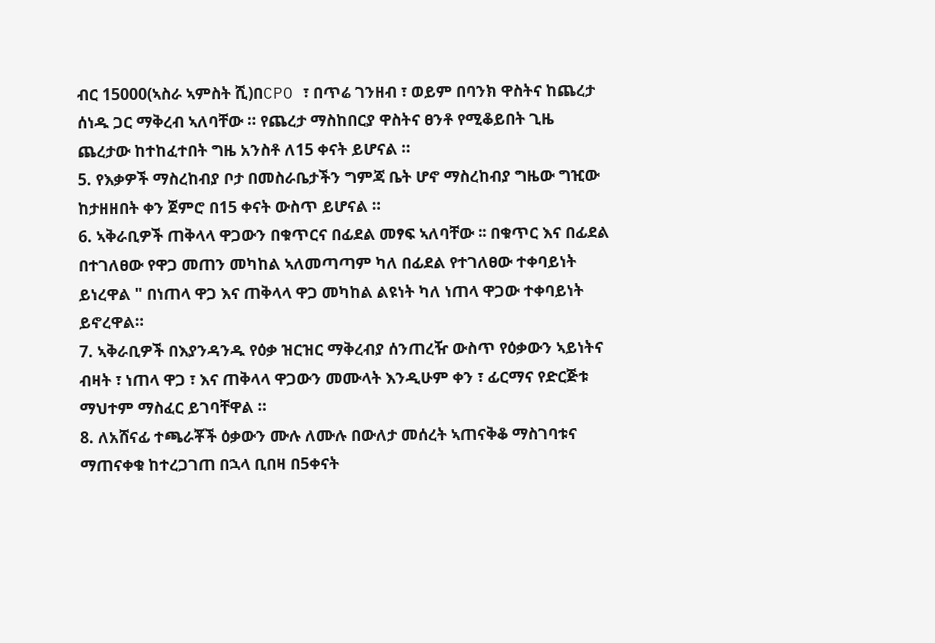ብር 15000(ኣስራ ኣምስት ሺ)በCPO ፣ በጥሬ ገንዘብ ፣ ወይም በባንክ ዋስትና ከጨረታ ሰነዱ ጋር ማቅረብ ኣለባቸው ። የጨረታ ማስከበርያ ዋስትና ፀንቶ የሚቆይበት ጊዜ ጨረታው ከተከፈተበት ግዜ አንስቶ ለ15 ቀናት ይሆናል ።
5. የእቃዎች ማስረከብያ ቦታ በመስራቤታችን ግምጃ ቤት ሆኖ ማስረከብያ ግዜው ግዢው ከታዘዘበት ቀን ጀምሮ በ15 ቀናት ውስጥ ይሆናል ።
6. ኣቅራቢዎች ጠቅላላ ዋጋውን በቁጥርና በፊደል መፃፍ ኣለባቸው ፡፡ በቁጥር እና በፊደል በተገለፀው የዋጋ መጠን መካከል ኣለመጣጣም ካለ በፊደል የተገለፀው ተቀባይነት ይነረዋል " በነጠላ ዋጋ እና ጠቅላላ ዋጋ መካከል ልዩነት ካለ ነጠላ ዋጋው ተቀባይነት ይኖረዋል።
7. ኣቅራቢዎች በእያንዳንዱ የዕቃ ዝርዝር ማቅረብያ ሰንጠረዥ ውስጥ የዕቃውን ኣይነትና ብዛት ፣ ነጠላ ዋጋ ፣ እና ጠቅላላ ዋጋውን መሙላት እንዲሁም ቀን ፣ ፊርማና የድርጅቱ ማህተም ማስፈር ይገባቸዋል ።
8. ለአሸናፊ ተጫራቾች ዕቃውን ሙሉ ለሙሉ በውለታ መሰረት ኣጠናቅቆ ማስገባቱና ማጠናቀቁ ከተረጋገጠ በኋላ ቢበዛ በ5ቀናት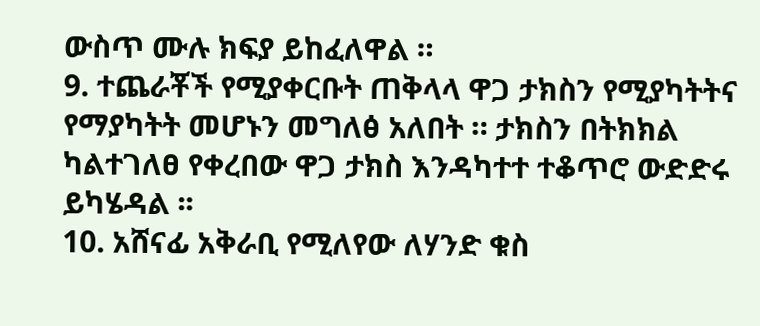ውስጥ ሙሉ ክፍያ ይከፈለዋል ።
9. ተጨራቾች የሚያቀርቡት ጠቅላላ ዋጋ ታክስን የሚያካትትና የማያካትት መሆኑን መግለፅ አለበት ። ታክስን በትክክል ካልተገለፀ የቀረበው ዋጋ ታክስ እንዳካተተ ተቆጥሮ ውድድሩ ይካሄዳል ፡፡
10. አሸናፊ አቅራቢ የሚለየው ለሃንድ ቁስ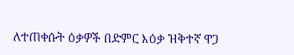ለተጠቀሱት ዕቃዎች በድምር እዕቃ ዝቅተኛ ዋጋ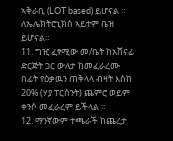ኣቅራቢ (LOT based) ይሆናል ። ለኤሌክትሮኒክስ ኣይተም ቤዝ ይሆናል።
11. ግዢ ፈፃሚው መ/ቤት ከአሸናፊ ድርጅት ጋር ውለታ ከመፈራረሙ በፊት የዕቃዉን ጠቅላላ ብዛት እስከ 20% (ሃያ ፐርሰንት) ጨምሮ ወይም ቀንሶ መፈራረም ይችላል ።
12. ማንኛውም ተጫራች ከጨረታ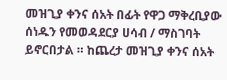መዝጊያ ቀንና ሰአት በፊት የዋጋ ማቅረቢያው ሰነዱን የመወዳደርያ ሀሳብ / ማስገባት ይኖርበታል ። ከጨረታ መዝጊያ ቀንና ሰአት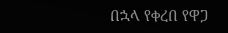በኋላ የቀረበ የዋጋ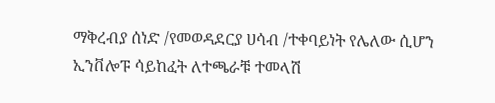ማቅረብያ ሰነድ /የመወዳደርያ ሀሳብ /ተቀባይነት የሌለው ሲሆን ኢንቨሎፑ ሳይከፈት ለተጫራቹ ተመላሽ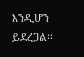እንዲሆን ይደረጋል፡፡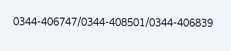0344-406747/0344-408501/0344-406839